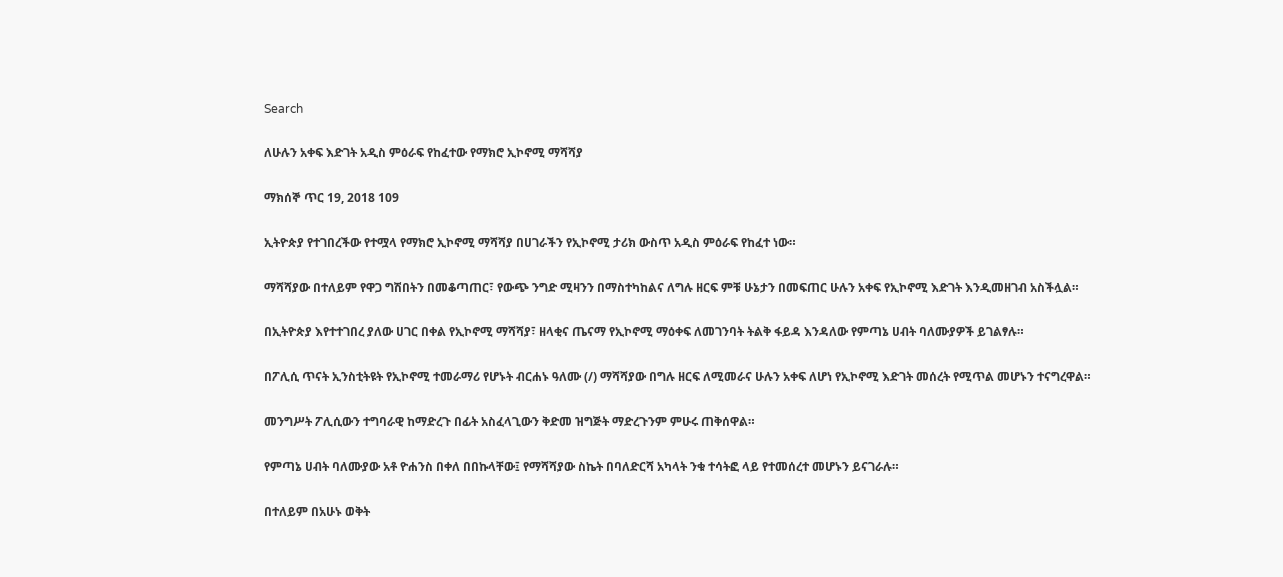Search

ለሁሉን አቀፍ እድገት አዲስ ምዕራፍ የከፈተው የማክሮ ኢኮኖሚ ማሻሻያ

ማክሰኞ ጥር 19, 2018 109

ኢትዮጵያ የተገበረችው የተሟላ የማክሮ ኢኮኖሚ ማሻሻያ በሀገራችን የኢኮኖሚ ታሪክ ውስጥ አዲስ ምዕራፍ የከፈተ ነው።

ማሻሻያው በተለይም የዋጋ ግሽበትን በመቆጣጠር፣ የውጭ ንግድ ሚዛንን በማስተካከልና ለግሉ ዘርፍ ምቹ ሁኔታን በመፍጠር ሁሉን አቀፍ የኢኮኖሚ እድገት እንዲመዘገብ አስችሏል።

በኢትዮጵያ እየተተገበረ ያለው ሀገር በቀል የኢኮኖሚ ማሻሻያ፣ ዘላቂና ጤናማ የኢኮኖሚ ማዕቀፍ ለመገንባት ትልቅ ፋይዳ እንዳለው የምጣኔ ሀብት ባለሙያዎች ይገልፃሉ።

በፖሊሲ ጥናት ኢንስቲትዩት የኢኮኖሚ ተመራማሪ የሆኑት ብርሐኑ ዓለሙ (/) ማሻሻያው በግሉ ዘርፍ ለሚመራና ሁሉን አቀፍ ለሆነ የኢኮኖሚ እድገት መሰረት የሚጥል መሆኑን ተናግረዋል።

መንግሥት ፖሊሲውን ተግባራዊ ከማድረጉ በፊት አስፈላጊውን ቅድመ ዝግጅት ማድረጉንም ምሁሩ ጠቅሰዋል።

የምጣኔ ሀብት ባለሙያው አቶ ዮሐንስ በቀለ በበኩላቸው፤ የማሻሻያው ስኬት በባለድርሻ አካላት ንቁ ተሳትፎ ላይ የተመሰረተ መሆኑን ይናገራሉ።

በተለይም በአሁኑ ወቅት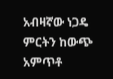አብዛኛው ነጋዴ ምርትን ከውጭ አምጥቶ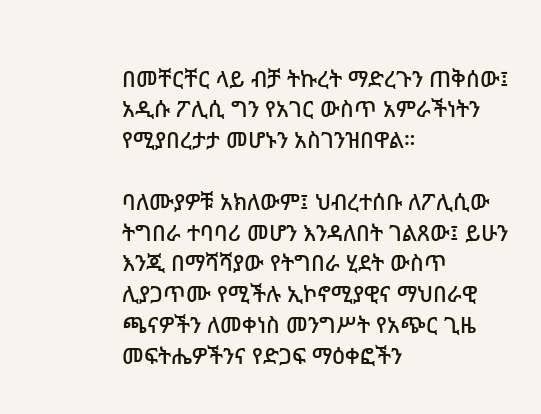በመቸርቸር ላይ ብቻ ትኩረት ማድረጉን ጠቅሰው፤ አዲሱ ፖሊሲ ግን የአገር ውስጥ አምራችነትን የሚያበረታታ መሆኑን አስገንዝበዋል።

ባለሙያዎቹ አክለውም፤ ህብረተሰቡ ለፖሊሲው ትግበራ ተባባሪ መሆን እንዳለበት ገልጸው፤ ይሁን እንጂ በማሻሻያው የትግበራ ሂደት ውስጥ ሊያጋጥሙ የሚችሉ ኢኮኖሚያዊና ማህበራዊ ጫናዎችን ለመቀነስ መንግሥት የአጭር ጊዜ መፍትሔዎችንና የድጋፍ ማዕቀፎችን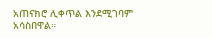አጠናክሮ ሊቀጥል እንደሚገባም አሳስበዋል።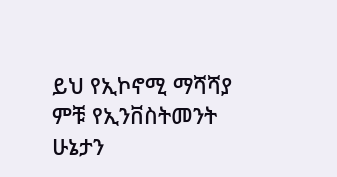ይህ የኢኮኖሚ ማሻሻያ ምቹ የኢንቨስትመንት ሁኔታን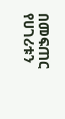በመፍጠር የሀገሪቱን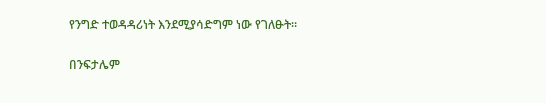የንግድ ተወዳዳሪነት እንደሚያሳድግም ነው የገለፁት።

በንፍታሌም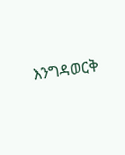እንግዳወርቅ